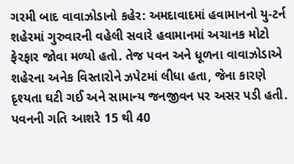ગરમી બાદ વાવાઝોડાનો કહેર: અમદાવાદમાં હવામાનનો યુ-ટર્ન
શહેરમાં ગુરુવારની વહેલી સવારે હવામાનમાં અચાનક મોટો ફેરફાર જોવા મળ્યો હતો. તેજ પવન અને ધૂળના વાવાઝોડાએ શહેરના અનેક વિસ્તારોને ઝપેટમાં લીધા હતા, જેના કારણે દૃશ્યતા ઘટી ગઈ અને સામાન્ય જનજીવન પર અસર પડી હતી. પવનની ગતિ આશરે 15 થી 40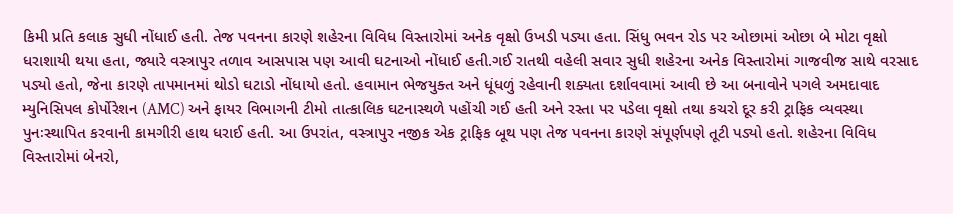કિમી પ્રતિ કલાક સુધી નોંધાઈ હતી. તેજ પવનના કારણે શહેરના વિવિધ વિસ્તારોમાં અનેક વૃક્ષો ઉખડી પડ્યા હતા. સિંધુ ભવન રોડ પર ઓછામાં ઓછા બે મોટા વૃક્ષો ધરાશાયી થયા હતા, જ્યારે વસ્ત્રાપુર તળાવ આસપાસ પણ આવી ઘટનાઓ નોંધાઈ હતી.ગઈ રાતથી વહેલી સવાર સુધી શહેરના અનેક વિસ્તારોમાં ગાજવીજ સાથે વરસાદ પડ્યો હતો, જેના કારણે તાપમાનમાં થોડો ઘટાડો નોંધાયો હતો. હવામાન ભેજયુક્ત અને ધૂંધળું રહેવાની શક્યતા દર્શાવવામાં આવી છે આ બનાવોને પગલે અમદાવાદ મ્યુનિસિપલ કોર્પોરેશન (AMC) અને ફાયર વિભાગની ટીમો તાત્કાલિક ઘટનાસ્થળે પહોંચી ગઈ હતી અને રસ્તા પર પડેલા વૃક્ષો તથા કચરો દૂર કરી ટ્રાફિક વ્યવસ્થા પુનઃસ્થાપિત કરવાની કામગીરી હાથ ધરાઈ હતી. આ ઉપરાંત, વસ્ત્રાપુર નજીક એક ટ્રાફિક બૂથ પણ તેજ પવનના કારણે સંપૂર્ણપણે તૂટી પડ્યો હતો. શહેરના વિવિધ વિસ્તારોમાં બેનરો,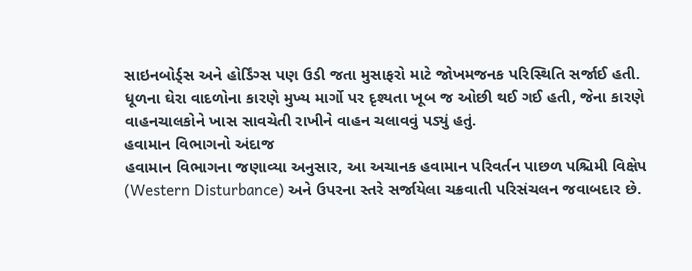સાઇનબોર્ડ્સ અને હોર્ડિંગ્સ પણ ઉડી જતા મુસાફરો માટે જોખમજનક પરિસ્થિતિ સર્જાઈ હતી. ધૂળના ઘેરા વાદળોના કારણે મુખ્ય માર્ગો પર દૃશ્યતા ખૂબ જ ઓછી થઈ ગઈ હતી, જેના કારણે વાહનચાલકોને ખાસ સાવચેતી રાખીને વાહન ચલાવવું પડ્યું હતું.
હવામાન વિભાગનો અંદાજ
હવામાન વિભાગના જણાવ્યા અનુસાર, આ અચાનક હવામાન પરિવર્તન પાછળ પશ્ચિમી વિક્ષેપ (Western Disturbance) અને ઉપરના સ્તરે સર્જાયેલા ચક્રવાતી પરિસંચલન જવાબદાર છે.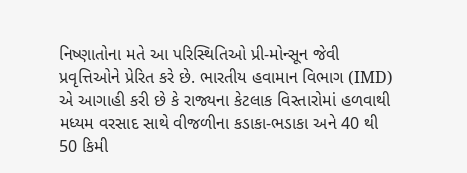નિષ્ણાતોના મતે આ પરિસ્થિતિઓ પ્રી-મોન્સૂન જેવી પ્રવૃત્તિઓને પ્રેરિત કરે છે. ભારતીય હવામાન વિભાગ (IMD) એ આગાહી કરી છે કે રાજ્યના કેટલાક વિસ્તારોમાં હળવાથી મધ્યમ વરસાદ સાથે વીજળીના કડાકા-ભડાકા અને 40 થી 50 કિમી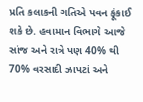પ્રતિ કલાકની ગતિએ પવન ફૂંકાઈ શકે છે. હવામાન વિભાગે આજે સાંજ અને રાત્રે પણ 40% થી 70% વરસાદી ઝાપટાં અને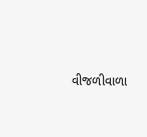વીજળીવાળા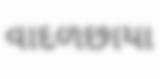વાદળછાયા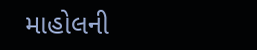માહોલની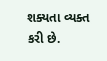શક્યતા વ્યક્ત કરી છે.